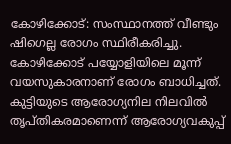കോഴിക്കോട്: സംസ്ഥാനത്ത് വീണ്ടും ഷിഗെല്ല രോഗം സ്ഥിരീകരിച്ചു. കോഴിക്കോട് പയ്യോളിയിലെ മൂന്ന് വയസുകാരനാണ് രോഗം ബാധിച്ചത്. കുട്ടിയുടെ ആരോഗ്യനില നിലവിൽ തൃപ്തികരമാണെന്ന് ആരോഗ്യവകുപ്പ്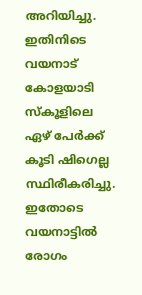അറിയിച്ചു. ഇതിനിടെ വയനാട് കോളയാടി സ്കൂളിലെ ഏഴ് പേർക്ക് കൂടി ഷിഗെല്ല സ്ഥിരീകരിച്ചു. ഇതോടെ വയനാട്ടിൽ രോഗം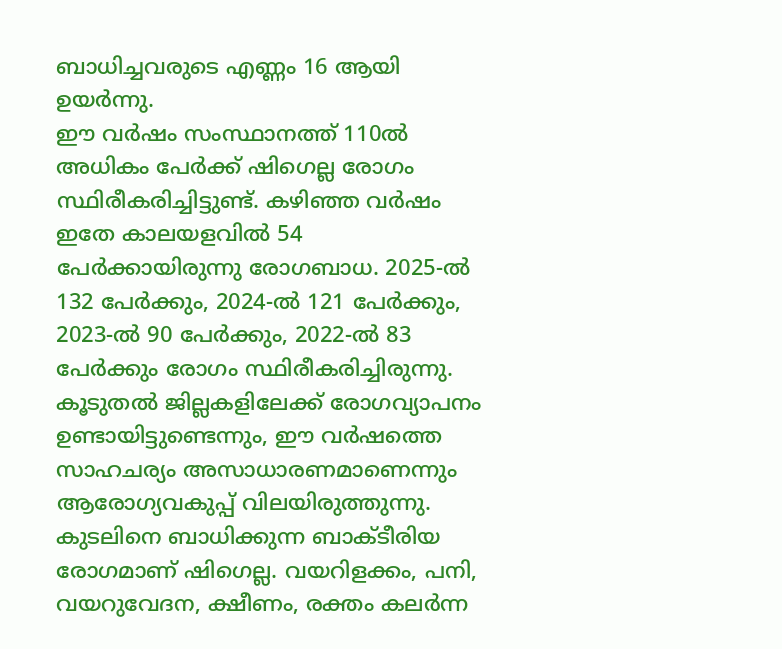ബാധിച്ചവരുടെ എണ്ണം 16 ആയി ഉയർന്നു.
ഈ വർഷം സംസ്ഥാനത്ത് 110ൽ അധികം പേർക്ക് ഷിഗെല്ല രോഗം സ്ഥിരീകരിച്ചിട്ടുണ്ട്. കഴിഞ്ഞ വർഷം ഇതേ കാലയളവിൽ 54 പേർക്കായിരുന്നു രോഗബാധ. 2025-ൽ 132 പേർക്കും, 2024-ൽ 121 പേർക്കും, 2023-ൽ 90 പേർക്കും, 2022-ൽ 83 പേർക്കും രോഗം സ്ഥിരീകരിച്ചിരുന്നു. കൂടുതൽ ജില്ലകളിലേക്ക് രോഗവ്യാപനം ഉണ്ടായിട്ടുണ്ടെന്നും, ഈ വർഷത്തെ സാഹചര്യം അസാധാരണമാണെന്നും ആരോഗ്യവകുപ്പ് വിലയിരുത്തുന്നു.
കുടലിനെ ബാധിക്കുന്ന ബാക്ടീരിയ രോഗമാണ് ഷിഗെല്ല. വയറിളക്കം, പനി, വയറുവേദന, ക്ഷീണം, രക്തം കലർന്ന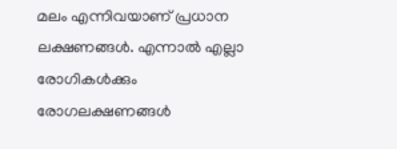മലം എന്നിവയാണ് പ്രധാന ലക്ഷണങ്ങൾ. എന്നാൽ എല്ലാ രോഗികൾക്കും രോഗലക്ഷണങ്ങൾ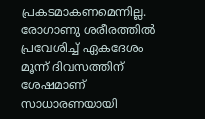പ്രകടമാകണമെന്നില്ല. രോഗാണു ശരീരത്തിൽ പ്രവേശിച്ച് ഏകദേശം മൂന്ന് ദിവസത്തിന് ശേഷമാണ് സാധാരണയായി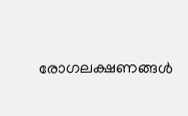രോഗലക്ഷണങ്ങൾ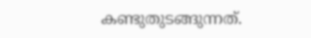കണ്ടുതുടങ്ങുന്നത്.